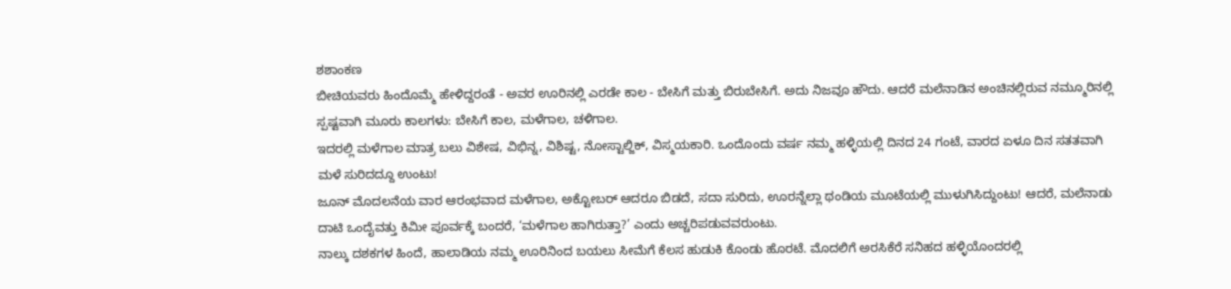ಶಶಾಂಕಣ
ಬೀಚಿಯವರು ಹಿಂದೊಮ್ಮೆ ಹೇಳಿದ್ದರಂತೆ - ಅವರ ಊರಿನಲ್ಲಿ ಎರಡೇ ಕಾಲ - ಬೇಸಿಗೆ ಮತ್ತು ಬಿರುಬೇಸಿಗೆ. ಅದು ನಿಜವೂ ಹೌದು. ಆದರೆ ಮಲೆನಾಡಿನ ಅಂಚಿನಲ್ಲಿರುವ ನಮ್ಮೂರಿನಲ್ಲಿ ಸ್ಪಷ್ಟವಾಗಿ ಮೂರು ಕಾಲಗಳು: ಬೇಸಿಗೆ ಕಾಲ, ಮಳೆಗಾಲ, ಚಳಿಗಾಲ.
ಇದರಲ್ಲಿ ಮಳೆಗಾಲ ಮಾತ್ರ ಬಲು ವಿಶೇಷ, ವಿಭಿನ್ನ, ವಿಶಿಷ್ಟ, ನೋಸ್ಟಾಲ್ಜಿಕ್, ವಿಸ್ಮಯಕಾರಿ. ಒಂದೊಂದು ವರ್ಷ ನಮ್ಮ ಹಳ್ಳಿಯಲ್ಲಿ ದಿನದ 24 ಗಂಟೆ, ವಾರದ ಏಳೂ ದಿನ ಸತತವಾಗಿ ಮಳೆ ಸುರಿದದ್ದೂ ಉಂಟು!
ಜೂನ್ ಮೊದಲನೆಯ ವಾರ ಆರಂಭವಾದ ಮಳೆಗಾಲ, ಅಕ್ಟೋಬರ್ ಆದರೂ ಬಿಡದೆ, ಸದಾ ಸುರಿದು, ಊರನ್ನೆಲ್ಲಾ ಥಂಡಿಯ ಮೂಟೆಯಲ್ಲಿ ಮುಳುಗಿಸಿದ್ದುಂಟು! ಆದರೆ, ಮಲೆನಾಡು ದಾಟಿ ಒಂದೈವತ್ತು ಕಿಮೀ ಪೂರ್ವಕ್ಕೆ ಬಂದರೆ, ‘ಮಳೆಗಾಲ ಹಾಗಿರುತ್ತಾ?’ ಎಂದು ಅಚ್ಚರಿಪಡುವವರುಂಟು.
ನಾಲ್ಕು ದಶಕಗಳ ಹಿಂದೆ, ಹಾಲಾಡಿಯ ನಮ್ಮ ಊರಿನಿಂದ ಬಯಲು ಸೀಮೆಗೆ ಕೆಲಸ ಹುಡುಕಿ ಕೊಂಡು ಹೊರಟೆ. ಮೊದಲಿಗೆ ಅರಸಿಕೆರೆ ಸನಿಹದ ಹಳ್ಳಿಯೊಂದರಲ್ಲಿ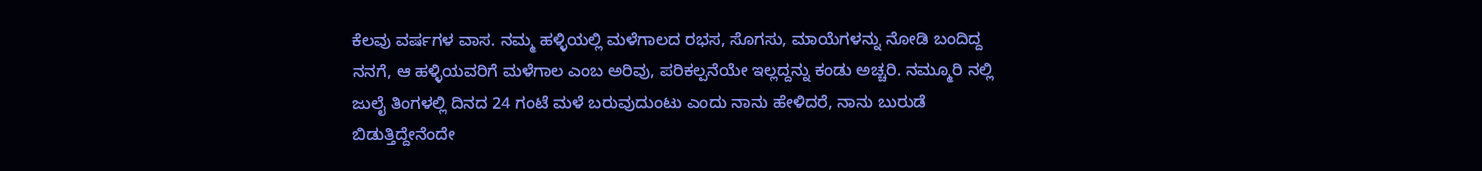ಕೆಲವು ವರ್ಷಗಳ ವಾಸ. ನಮ್ಮ ಹಳ್ಳಿಯಲ್ಲಿ ಮಳೆಗಾಲದ ರಭಸ, ಸೊಗಸು, ಮಾಯೆಗಳನ್ನು ನೋಡಿ ಬಂದಿದ್ದ ನನಗೆ, ಆ ಹಳ್ಳಿಯವರಿಗೆ ಮಳೆಗಾಲ ಎಂಬ ಅರಿವು, ಪರಿಕಲ್ಪನೆಯೇ ಇಲ್ಲದ್ದನ್ನು ಕಂಡು ಅಚ್ಚರಿ. ನಮ್ಮೂರಿ ನಲ್ಲಿ ಜುಲೈ ತಿಂಗಳಲ್ಲಿ ದಿನದ 24 ಗಂಟೆ ಮಳೆ ಬರುವುದುಂಟು ಎಂದು ನಾನು ಹೇಳಿದರೆ, ನಾನು ಬುರುಡೆ ಬಿಡುತ್ತಿದ್ದೇನೆಂದೇ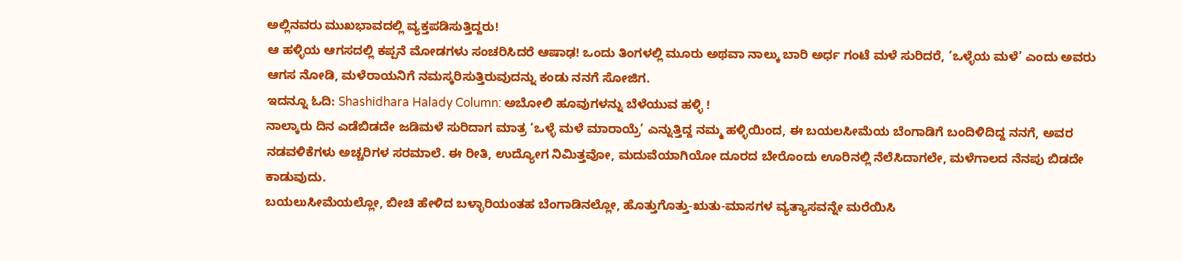ಅಲ್ಲಿನವರು ಮುಖಭಾವದಲ್ಲಿ ವ್ಯಕ್ತಪಡಿಸುತ್ತಿದ್ದರು!
ಆ ಹಳ್ಳಿಯ ಆಗಸದಲ್ಲಿ ಕಪ್ಪನೆ ಮೋಡಗಳು ಸಂಚರಿಸಿದರೆ ಆಷಾಢ! ಒಂದು ತಿಂಗಳಲ್ಲಿ ಮೂರು ಅಥವಾ ನಾಲ್ಕು ಬಾರಿ ಅರ್ಧ ಗಂಟೆ ಮಳೆ ಸುರಿದರೆ, ‘ಒಳ್ಳೆಯ ಮಳೆ’ ಎಂದು ಅವರು ಆಗಸ ನೋಡಿ, ಮಳೆರಾಯನಿಗೆ ನಮಸ್ಕರಿಸುತ್ತಿರುವುದನ್ನು ಕಂಡು ನನಗೆ ಸೋಜಿಗ.
ಇದನ್ನೂ ಓದಿ: Shashidhara Halady Column: ಅಬೋಲಿ ಹೂವುಗಳನ್ನು ಬೆಳೆಯುವ ಹಳ್ಳಿ !
ನಾಲ್ಕಾರು ದಿನ ಎಡೆಬಿಡದೇ ಜಡಿಮಳೆ ಸುರಿದಾಗ ಮಾತ್ರ ‘ಒಳ್ಳೆ ಮಳೆ ಮಾರಾಯ್ರೆ’ ಎನ್ನುತ್ತಿದ್ದ ನಮ್ಮ ಹಳ್ಳಿಯಿಂದ, ಈ ಬಯಲಸೀಮೆಯ ಬೆಂಗಾಡಿಗೆ ಬಂದಿಳಿದಿದ್ದ ನನಗೆ, ಅವರ ನಡವಳಿಕೆಗಳು ಅಚ್ಚರಿಗಳ ಸರಮಾಲೆ. ಈ ರೀತಿ, ಉದ್ಯೋಗ ನಿಮಿತ್ತವೋ, ಮದುವೆಯಾಗಿಯೋ ದೂರದ ಬೇರೊಂದು ಊರಿನಲ್ಲಿ ನೆಲೆಸಿದಾಗಲೇ, ಮಳೆಗಾಲದ ನೆನಪು ಬಿಡದೇ ಕಾಡುವುದು.
ಬಯಲುಸೀಮೆಯಲ್ಲೋ, ಬೀಚಿ ಹೇಳಿದ ಬಳ್ಳಾರಿಯಂತಹ ಬೆಂಗಾಡಿನಲ್ಲೋ, ಹೊತ್ತುಗೊತ್ತು-ಋತು-ಮಾಸಗಳ ವ್ಯತ್ಯಾಸವನ್ನೇ ಮರೆಯಿಸಿ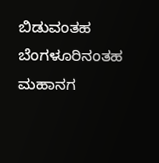ಬಿಡುವಂತಹ ಬೆಂಗಳೂರಿನಂತಹ ಮಹಾನಗ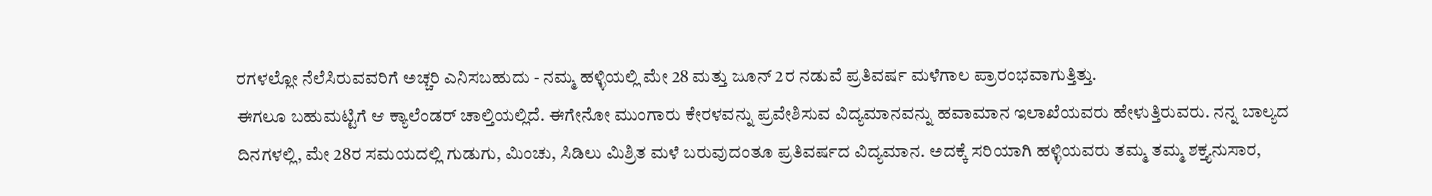ರಗಳಲ್ಲೋ ನೆಲೆಸಿರುವವರಿಗೆ ಅಚ್ಚರಿ ಎನಿಸಬಹುದು - ನಮ್ಮ ಹಳ್ಳಿಯಲ್ಲಿ ಮೇ 28 ಮತ್ತು ಜೂನ್ 2ರ ನಡುವೆ ಪ್ರತಿವರ್ಷ ಮಳೆಗಾಲ ಪ್ರಾರಂಭವಾಗುತ್ತಿತ್ತು.
ಈಗಲೂ ಬಹುಮಟ್ಟಿಗೆ ಆ ಕ್ಯಾಲೆಂಡರ್ ಚಾಲ್ತಿಯಲ್ಲಿದೆ. ಈಗೇನೋ ಮುಂಗಾರು ಕೇರಳವನ್ನು ಪ್ರವೇಶಿಸುವ ವಿದ್ಯಮಾನವನ್ನು ಹವಾಮಾನ ಇಲಾಖೆಯವರು ಹೇಳುತ್ತಿರುವರು. ನನ್ನ ಬಾಲ್ಯದ ದಿನಗಳಲ್ಲಿ, ಮೇ 28ರ ಸಮಯದಲ್ಲಿ ಗುಡುಗು, ಮಿಂಚು, ಸಿಡಿಲು ಮಿಶ್ರಿತ ಮಳೆ ಬರುವುದಂತೂ ಪ್ರತಿವರ್ಷದ ವಿದ್ಯಮಾನ. ಅದಕ್ಕೆ ಸರಿಯಾಗಿ ಹಳ್ಳಿಯವರು ತಮ್ಮ ತಮ್ಮ ಶಕ್ತ್ಯನುಸಾರ,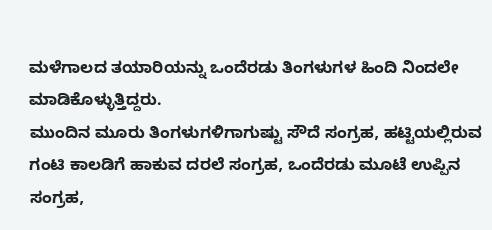ಮಳೆಗಾಲದ ತಯಾರಿಯನ್ನು ಒಂದೆರಡು ತಿಂಗಳುಗಳ ಹಿಂದಿ ನಿಂದಲೇ ಮಾಡಿಕೊಳ್ಳುತ್ತಿದ್ದರು.
ಮುಂದಿನ ಮೂರು ತಿಂಗಳುಗಳಿಗಾಗುಷ್ಟು ಸೌದೆ ಸಂಗ್ರಹ, ಹಟ್ಟಿಯಲ್ಲಿರುವ ಗಂಟಿ ಕಾಲಡಿಗೆ ಹಾಕುವ ದರಲೆ ಸಂಗ್ರಹ, ಒಂದೆರಡು ಮೂಟೆ ಉಪ್ಪಿನ ಸಂಗ್ರಹ,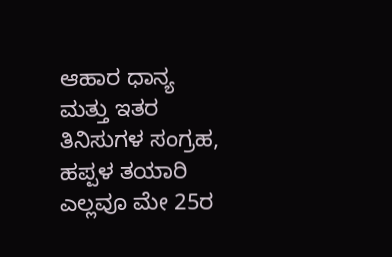ಆಹಾರ ಧಾನ್ಯ ಮತ್ತು ಇತರ ತಿನಿಸುಗಳ ಸಂಗ್ರಹ, ಹಪ್ಪಳ ತಯಾರಿ ಎಲ್ಲವೂ ಮೇ 25ರ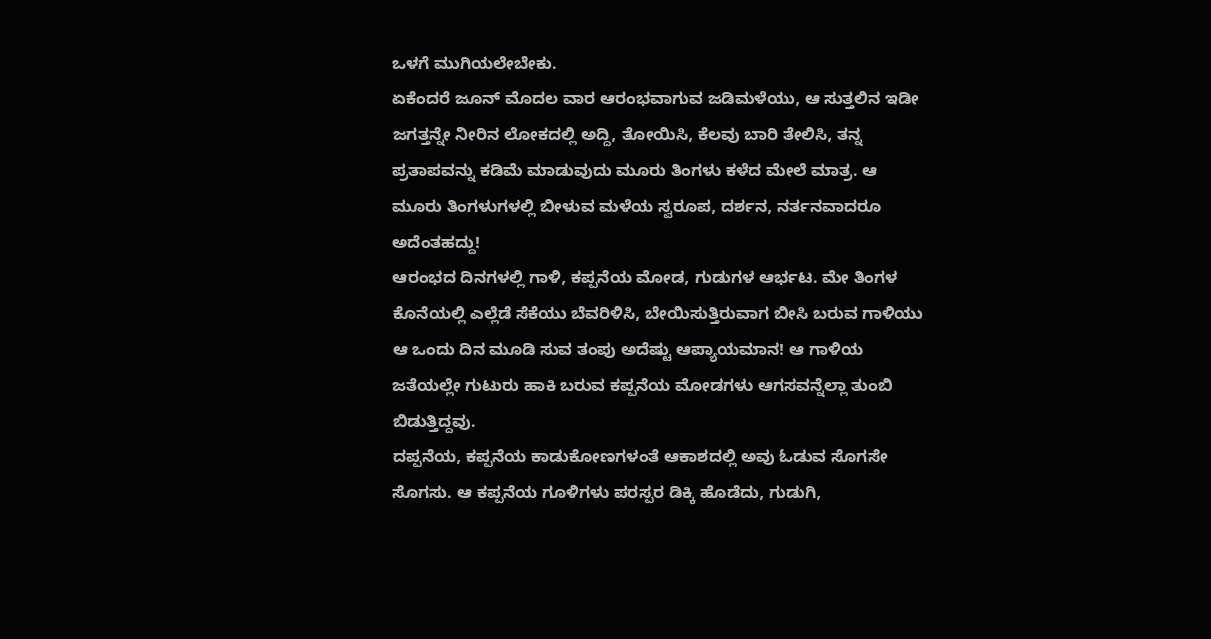ಒಳಗೆ ಮುಗಿಯಲೇಬೇಕು.
ಏಕೆಂದರೆ ಜೂನ್ ಮೊದಲ ವಾರ ಆರಂಭವಾಗುವ ಜಡಿಮಳೆಯು, ಆ ಸುತ್ತಲಿನ ಇಡೀ ಜಗತ್ತನ್ನೇ ನೀರಿನ ಲೋಕದಲ್ಲಿ ಅದ್ದಿ, ತೋಯಿಸಿ, ಕೆಲವು ಬಾರಿ ತೇಲಿಸಿ, ತನ್ನ ಪ್ರತಾಪವನ್ನು ಕಡಿಮೆ ಮಾಡುವುದು ಮೂರು ತಿಂಗಳು ಕಳೆದ ಮೇಲೆ ಮಾತ್ರ. ಆ ಮೂರು ತಿಂಗಳುಗಳಲ್ಲಿ ಬೀಳುವ ಮಳೆಯ ಸ್ವರೂಪ, ದರ್ಶನ, ನರ್ತನವಾದರೂ ಅದೆಂತಹದ್ದು!
ಆರಂಭದ ದಿನಗಳಲ್ಲಿ ಗಾಳಿ, ಕಪ್ಪನೆಯ ಮೋಡ, ಗುಡುಗಳ ಆರ್ಭಟ. ಮೇ ತಿಂಗಳ ಕೊನೆಯಲ್ಲಿ ಎಲ್ಲೆಡೆ ಸೆಕೆಯು ಬೆವರಿಳಿಸಿ, ಬೇಯಿಸುತ್ತಿರುವಾಗ ಬೀಸಿ ಬರುವ ಗಾಳಿಯು ಆ ಒಂದು ದಿನ ಮೂಡಿ ಸುವ ತಂಪು ಅದೆಷ್ಟು ಆಪ್ಯಾಯಮಾನ! ಆ ಗಾಳಿಯ ಜತೆಯಲ್ಲೇ ಗುಟುರು ಹಾಕಿ ಬರುವ ಕಪ್ಪನೆಯ ಮೋಡಗಳು ಆಗಸವನ್ನೆಲ್ಲಾ ತುಂಬಿ ಬಿಡುತ್ತಿದ್ದವು.
ದಪ್ಪನೆಯ, ಕಪ್ಪನೆಯ ಕಾಡುಕೋಣಗಳಂತೆ ಆಕಾಶದಲ್ಲಿ ಅವು ಓಡುವ ಸೊಗಸೇ ಸೊಗಸು. ಆ ಕಪ್ಪನೆಯ ಗೂಳಿಗಳು ಪರಸ್ಪರ ಡಿಕ್ಕಿ ಹೊಡೆದು, ಗುಡುಗಿ,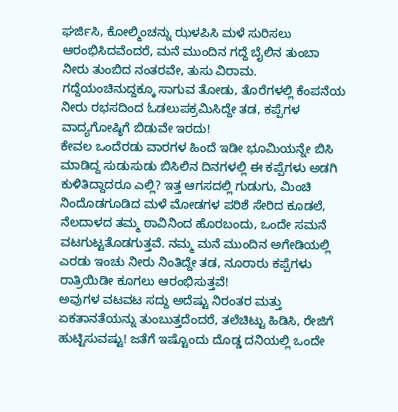ಘರ್ಜಿಸಿ, ಕೋಲ್ಮಿಂಚನ್ನು ಝಳಪಿಸಿ ಮಳೆ ಸುರಿಸಲು ಆರಂಭಿಸಿದವೆಂದರೆ, ಮನೆ ಮುಂದಿನ ಗದ್ದೆ ಬೈಲಿನ ತುಂಬಾ ನೀರು ತುಂಬಿದ ನಂತರವೇ, ತುಸು ವಿರಾಮ. ಗದ್ದೆಯಂಚಿನುದ್ದಕ್ಕೂ ಸಾಗುವ ತೋಡು, ತೊರೆಗಳಲ್ಲಿ ಕೆಂಪನೆಯ ನೀರು ರಭಸದಿಂದ ಓಡಲುಪಕ್ರಮಿಸಿದ್ದೇ ತಡ, ಕಪ್ಪೆಗಳ ವಾದ್ಯಗೋಷ್ಠಿಗೆ ಬಿಡುವೇ ಇರದು!
ಕೇವಲ ಒಂದೆರಡು ವಾರಗಳ ಹಿಂದೆ ಇಡೀ ಭೂಮಿಯನ್ನೇ ಬಿಸಿ ಮಾಡಿದ್ದ ಸುಡುಸುಡು ಬಿಸಿಲಿನ ದಿನಗಳಲ್ಲಿ ಈ ಕಪ್ಪೆಗಳು ಅಡಗಿ ಕುಳಿತಿದ್ದಾದರೂ ಎಲ್ಲಿ? ಇತ್ತ ಆಗಸದಲ್ಲಿ ಗುಡುಗು, ಮಿಂಚಿ ನಿಂದೊಡಗೂಡಿದ ಮಳೆ ಮೋಡಗಳ ಪರಿಶೆ ಸೇರಿದ ಕೂಡಲೆ, ನೆಲದಾಳದ ತಮ್ಮ ಠಾವಿನಿಂದ ಹೊರಬಂದು, ಒಂದೇ ಸಮನೆ ವಟಗುಟ್ಟತೊಡಗುತ್ತವೆ. ನಮ್ಮ ಮನೆ ಮುಂದಿನ ಅಗೇಡಿಯಲ್ಲಿ ಎರಡು ಇಂಚು ನೀರು ನಿಂತಿದ್ದೇ ತಡ, ನೂರಾರು ಕಪ್ಪೆಗಳು ರಾತ್ರಿಯಿಡೀ ಕೂಗಲು ಆರಂಭಿಸುತ್ತವೆ!
ಅವುಗಳ ವಟವಟ ಸದ್ದು ಅದೆಷ್ಟು ನಿರಂತರ ಮತ್ತು ಏಕತಾನತೆಯನ್ನು ತುಂಬುತ್ತದೆಂದರೆ, ತಲೆಚಿಟ್ಟು ಹಿಡಿಸಿ, ರೇಜಿಗೆ ಹುಟ್ಟಿಸುವಷ್ಟು! ಜತೆಗೆ ಇಷ್ಟೊಂದು ದೊಡ್ಡ ದನಿಯಲ್ಲಿ ಒಂದೇ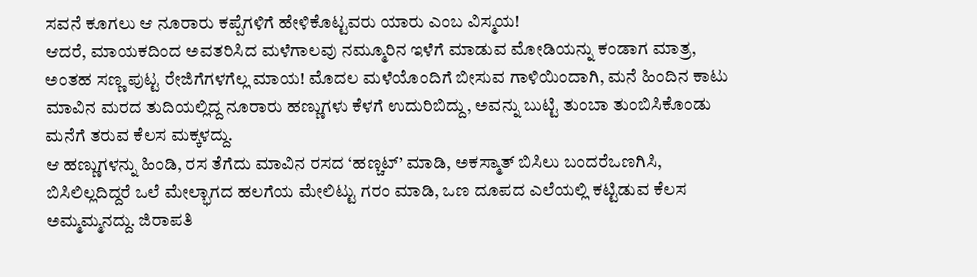ಸವನೆ ಕೂಗಲು ಆ ನೂರಾರು ಕಪ್ಪೆಗಳಿಗೆ ಹೇಳಿಕೊಟ್ಟವರು ಯಾರು ಎಂಬ ವಿಸ್ಮಯ!
ಆದರೆ, ಮಾಯಕದಿಂದ ಅವತರಿಸಿದ ಮಳೆಗಾಲವು ನಮ್ಮೂರಿನ ಇಳೆಗೆ ಮಾಡುವ ಮೋಡಿಯನ್ನು ಕಂಡಾಗ ಮಾತ್ರ, ಅಂತಹ ಸಣ್ಣ ಪುಟ್ಟ ರೇಜಿಗೆಗಳಗೆಲ್ಲ ಮಾಯ! ಮೊದಲ ಮಳೆಯೊಂದಿಗೆ ಬೀಸುವ ಗಾಳಿಯಿಂದಾಗಿ, ಮನೆ ಹಿಂದಿನ ಕಾಟು ಮಾವಿನ ಮರದ ತುದಿಯಲ್ಲಿದ್ದ ನೂರಾರು ಹಣ್ಣುಗಳು ಕೆಳಗೆ ಉದುರಿಬಿದ್ದು, ಅವನ್ನು ಬುಟ್ಟಿ ತುಂಬಾ ತುಂಬಿಸಿಕೊಂಡು ಮನೆಗೆ ತರುವ ಕೆಲಸ ಮಕ್ಕಳದ್ದು.
ಆ ಹಣ್ಣುಗಳನ್ನು ಹಿಂಡಿ, ರಸ ತೆಗೆದು ಮಾವಿನ ರಸದ ‘ಹಣ್ಚಟ್’ ಮಾಡಿ, ಅಕಸ್ಮಾತ್ ಬಿಸಿಲು ಬಂದರೆಒಣಗಿಸಿ, ಬಿಸಿಲಿಲ್ಲದಿದ್ದರೆ ಒಲೆ ಮೇಲ್ಭಾಗದ ಹಲಗೆಯ ಮೇಲಿಟ್ಟು ಗರಂ ಮಾಡಿ, ಒಣ ದೂಪದ ಎಲೆಯಲ್ಲಿ ಕಟ್ಟಿಡುವ ಕೆಲಸ ಅಮ್ಮಮ್ಮನದ್ದು. ಜಿರಾಪತಿ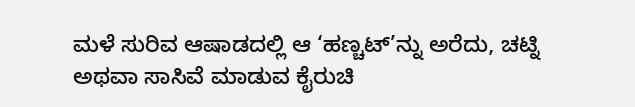ಮಳೆ ಸುರಿವ ಆಷಾಡದಲ್ಲಿ ಆ ‘ಹಣ್ಚಟ್’ನ್ನು ಅರೆದು, ಚಟ್ನಿ ಅಥವಾ ಸಾಸಿವೆ ಮಾಡುವ ಕೈರುಚಿ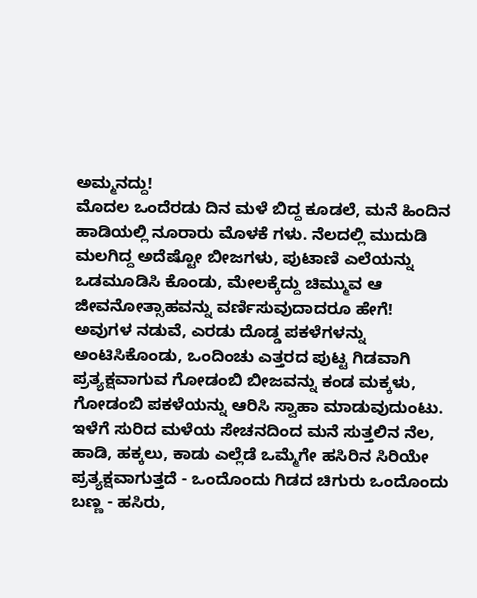ಅಮ್ಮನದ್ದು!
ಮೊದಲ ಒಂದೆರಡು ದಿನ ಮಳೆ ಬಿದ್ದ ಕೂಡಲೆ, ಮನೆ ಹಿಂದಿನ ಹಾಡಿಯಲ್ಲಿ ನೂರಾರು ಮೊಳಕೆ ಗಳು. ನೆಲದಲ್ಲಿ ಮುದುಡಿ ಮಲಗಿದ್ದ ಅದೆಷ್ಟೋ ಬೀಜಗಳು, ಪುಟಾಣಿ ಎಲೆಯನ್ನು ಒಡಮೂಡಿಸಿ ಕೊಂಡು, ಮೇಲಕ್ಕೆದ್ದು ಚಿಮ್ಮುವ ಆ ಜೀವನೋತ್ಸಾಹವನ್ನು ವರ್ಣಿಸುವುದಾದರೂ ಹೇಗೆ!
ಅವುಗಳ ನಡುವೆ, ಎರಡು ದೊಡ್ಡ ಪಕಳೆಗಳನ್ನು ಅಂಟಿಸಿಕೊಂಡು, ಒಂದಿಂಚು ಎತ್ತರದ ಪುಟ್ಟ ಗಿಡವಾಗಿ ಪ್ರತ್ಯಕ್ಷವಾಗುವ ಗೋಡಂಬಿ ಬೀಜವನ್ನು ಕಂಡ ಮಕ್ಕಳು, ಗೋಡಂಬಿ ಪಕಳೆಯನ್ನು ಆರಿಸಿ ಸ್ವಾಹಾ ಮಾಡುವುದುಂಟು. ಇಳೆಗೆ ಸುರಿದ ಮಳೆಯ ಸೇಚನದಿಂದ ಮನೆ ಸುತ್ತಲಿನ ನೆಲ, ಹಾಡಿ, ಹಕ್ಕಲು, ಕಾಡು ಎಲ್ಲೆಡೆ ಒಮ್ಮೆಗೇ ಹಸಿರಿನ ಸಿರಿಯೇ ಪ್ರತ್ಯಕ್ಷವಾಗುತ್ತದೆ - ಒಂದೊಂದು ಗಿಡದ ಚಿಗುರು ಒಂದೊಂದು ಬಣ್ಣ - ಹಸಿರು,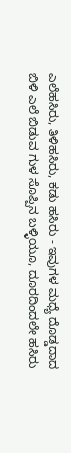ಎಲೆಹಸಿರು, ತಿಳಿಹಸಿರು, ಕಡು ಹಸಿರು - ಇವುಗಳ ಮಧ್ಯೆ ದೊಡ್ಡದಾದ ಬಿಳಿ ಎಲೆ ಬಿಡುವ ಗುಳ ಸೊಪ್ಪಿನ ಬಳ್ಳಿಯೂ, ದೂರದಿಂದಲೇ ಹಸಿರು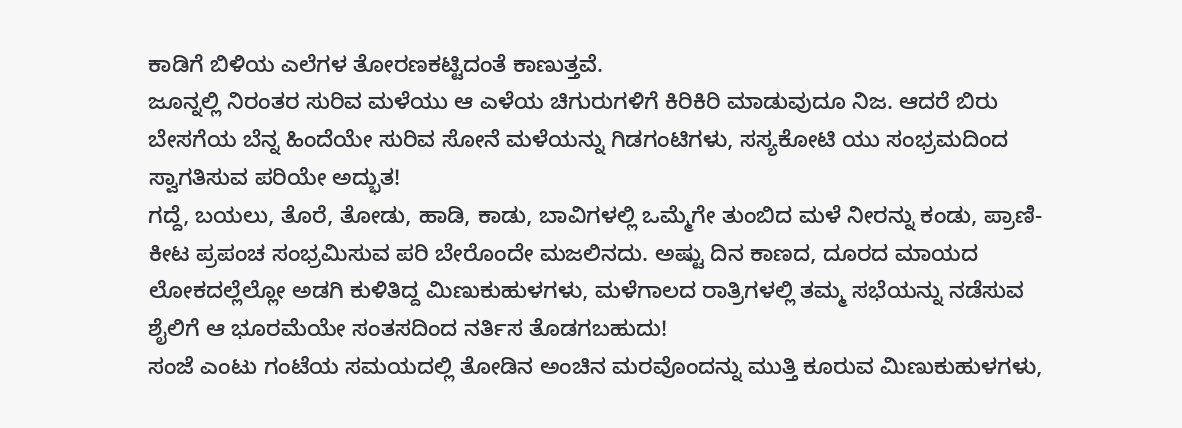ಕಾಡಿಗೆ ಬಿಳಿಯ ಎಲೆಗಳ ತೋರಣಕಟ್ಟಿದಂತೆ ಕಾಣುತ್ತವೆ.
ಜೂನ್ನಲ್ಲಿ ನಿರಂತರ ಸುರಿವ ಮಳೆಯು ಆ ಎಳೆಯ ಚಿಗುರುಗಳಿಗೆ ಕಿರಿಕಿರಿ ಮಾಡುವುದೂ ನಿಜ. ಆದರೆ ಬಿರು ಬೇಸಗೆಯ ಬೆನ್ನ ಹಿಂದೆಯೇ ಸುರಿವ ಸೋನೆ ಮಳೆಯನ್ನು ಗಿಡಗಂಟಿಗಳು, ಸಸ್ಯಕೋಟಿ ಯು ಸಂಭ್ರಮದಿಂದ ಸ್ವಾಗತಿಸುವ ಪರಿಯೇ ಅದ್ಭುತ!
ಗದ್ದೆ, ಬಯಲು, ತೊರೆ, ತೋಡು, ಹಾಡಿ, ಕಾಡು, ಬಾವಿಗಳಲ್ಲಿ ಒಮ್ಮೆಗೇ ತುಂಬಿದ ಮಳೆ ನೀರನ್ನು ಕಂಡು, ಪ್ರಾಣಿ-ಕೀಟ ಪ್ರಪಂಚ ಸಂಭ್ರಮಿಸುವ ಪರಿ ಬೇರೊಂದೇ ಮಜಲಿನದು. ಅಷ್ಟು ದಿನ ಕಾಣದ, ದೂರದ ಮಾಯದ ಲೋಕದಲ್ಲೆಲ್ಲೋ ಅಡಗಿ ಕುಳಿತಿದ್ದ ಮಿಣುಕುಹುಳಗಳು, ಮಳೆಗಾಲದ ರಾತ್ರಿಗಳಲ್ಲಿ ತಮ್ಮ ಸಭೆಯನ್ನು ನಡೆಸುವ ಶೈಲಿಗೆ ಆ ಭೂರಮೆಯೇ ಸಂತಸದಿಂದ ನರ್ತಿಸ ತೊಡಗಬಹುದು!
ಸಂಜೆ ಎಂಟು ಗಂಟೆಯ ಸಮಯದಲ್ಲಿ ತೋಡಿನ ಅಂಚಿನ ಮರವೊಂದನ್ನು ಮುತ್ತಿ ಕೂರುವ ಮಿಣುಕುಹುಳಗಳು,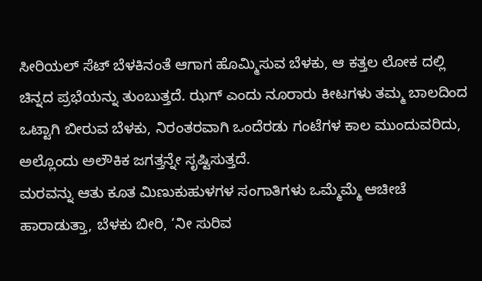ಸೀರಿಯಲ್ ಸೆಟ್ ಬೆಳಕಿನಂತೆ ಆಗಾಗ ಹೊಮ್ಮಿಸುವ ಬೆಳಕು, ಆ ಕತ್ತಲ ಲೋಕ ದಲ್ಲಿ ಚಿನ್ನದ ಪ್ರಭೆಯನ್ನು ತುಂಬುತ್ತದೆ. ಝಗ್ ಎಂದು ನೂರಾರು ಕೀಟಗಳು ತಮ್ಮ ಬಾಲದಿಂದ ಒಟ್ಟಾಗಿ ಬೀರುವ ಬೆಳಕು, ನಿರಂತರವಾಗಿ ಒಂದೆರಡು ಗಂಟೆಗಳ ಕಾಲ ಮುಂದುವರಿದು, ಅಲ್ಲೊಂದು ಅಲೌಕಿಕ ಜಗತ್ತನ್ನೇ ಸೃಷ್ಟಿಸುತ್ತದೆ.
ಮರವನ್ನು ಆತು ಕೂತ ಮಿಣುಕುಹುಳಗಳ ಸಂಗಾತಿಗಳು ಒಮ್ಮೆಮ್ಮೆ ಆಚೀಚೆ ಹಾರಾಡುತ್ತಾ, ಬೆಳಕು ಬೀರಿ, ‘ನೀ ಸುರಿವ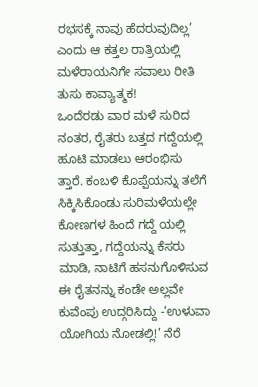ರಭಸಕ್ಕೆ ನಾವು ಹೆದರುವುದಿಲ್ಲ’ ಎಂದು ಆ ಕತ್ತಲ ರಾತ್ರಿಯಲ್ಲಿ ಮಳೆರಾಯನಿಗೇ ಸವಾಲು ರೀತಿ ತುಸು ಕಾವ್ಯಾತ್ಮಕ!
ಒಂದೆರಡು ವಾರ ಮಳೆ ಸುರಿದ ನಂತರ, ರೈತರು ಬತ್ತದ ಗದ್ದೆಯಲ್ಲಿ ಹೂಟಿ ಮಾಡಲು ಆರಂಭಿಸು ತ್ತಾರೆ. ಕಂಬಳಿ ಕೊಪ್ಪೆಯನ್ನು ತಲೆಗೆ ಸಿಕ್ಕಿಸಿಕೊಂಡು ಸುರಿಮಳೆಯಲ್ಲೇ ಕೋಣಗಳ ಹಿಂದೆ ಗದ್ದೆ ಯಲ್ಲಿ ಸುತ್ತುತ್ತಾ, ಗದ್ದೆಯನ್ನು ಕೆಸರು ಮಾಡಿ, ನಾಟಿಗೆ ಹಸನುಗೊಳಿಸುವ ಈ ರೈತನನ್ನು ಕಂಡೇ ಅಲ್ಲವೇ ಕುವೆಂಪು ಉದ್ಗರಿಸಿದ್ದು -‘ಉಳುವಾ ಯೋಗಿಯ ನೋಡಲ್ಲಿ!’ ನೆರೆ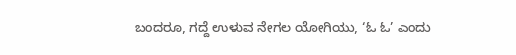ಬಂದರೂ, ಗದ್ದೆ ಉಳುವ ನೇಗಲ ಯೋಗಿಯು, ‘ಓ ಓ’ ಎಂದು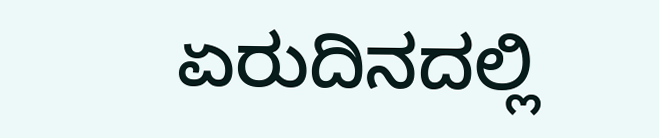ಏರುದಿನದಲ್ಲಿ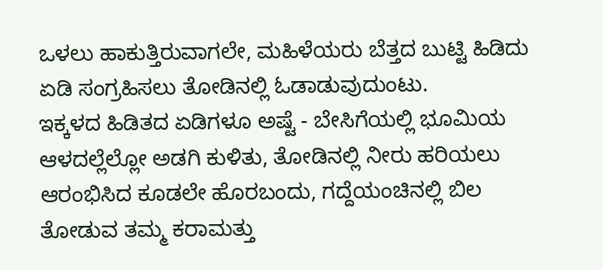ಒಳಲು ಹಾಕುತ್ತಿರುವಾಗಲೇ, ಮಹಿಳೆಯರು ಬೆತ್ತದ ಬುಟ್ಟಿ ಹಿಡಿದು ಏಡಿ ಸಂಗ್ರಹಿಸಲು ತೋಡಿನಲ್ಲಿ ಓಡಾಡುವುದುಂಟು.
ಇಕ್ಕಳದ ಹಿಡಿತದ ಏಡಿಗಳೂ ಅಷ್ಟೆ - ಬೇಸಿಗೆಯಲ್ಲಿ ಭೂಮಿಯ ಆಳದಲ್ಲೆಲ್ಲೋ ಅಡಗಿ ಕುಳಿತು, ತೋಡಿನಲ್ಲಿ ನೀರು ಹರಿಯಲು ಆರಂಭಿಸಿದ ಕೂಡಲೇ ಹೊರಬಂದು, ಗದ್ದೆಯಂಚಿನಲ್ಲಿ ಬಿಲ ತೋಡುವ ತಮ್ಮ ಕರಾಮತ್ತು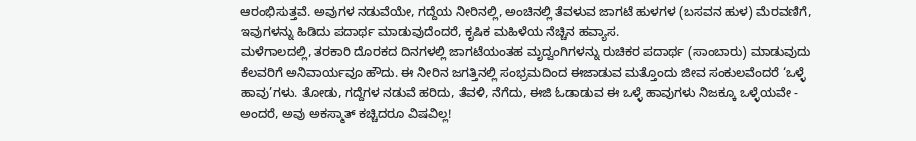ಆರಂಭಿಸುತ್ತವೆ. ಅವುಗಳ ನಡುವೆಯೇ, ಗದ್ದೆಯ ನೀರಿನಲ್ಲಿ, ಅಂಚಿನಲ್ಲಿ ತೆವಳುವ ಜಾಗಟೆ ಹುಳಗಳ (ಬಸವನ ಹುಳ) ಮೆರವಣಿಗೆ, ಇವುಗಳನ್ನು ಹಿಡಿದು ಪದಾರ್ಥ ಮಾಡುವುದೆಂದರೆ, ಕೃಷಿಕ ಮಹಿಳೆಯ ನೆಚ್ಚಿನ ಹವ್ಯಾಸ.
ಮಳೆಗಾಲದಲ್ಲಿ, ತರಕಾರಿ ದೊರಕದ ದಿನಗಳಲ್ಲಿ ಜಾಗಟೆಯಂತಹ ಮೃದ್ವಂಗಿಗಳನ್ನು ರುಚಿಕರ ಪದಾರ್ಥ (ಸಾಂಬಾರು) ಮಾಡುವುದು ಕೆಲವರಿಗೆ ಅನಿವಾರ್ಯವೂ ಹೌದು. ಈ ನೀರಿನ ಜಗತ್ತಿನಲ್ಲಿ ಸಂಭ್ರಮದಿಂದ ಈಜಾಡುವ ಮತ್ತೊಂದು ಜೀವ ಸಂಕುಲವೆಂದರೆ ‘ಒಳ್ಳೆ ಹಾವು’ಗಳು. ತೋಡು, ಗದ್ದೆಗಳ ನಡುವೆ ಹರಿದು, ತೆವಳಿ, ನೆಗೆದು, ಈಜಿ ಓಡಾಡುವ ಈ ಒಳ್ಳೆ ಹಾವುಗಳು ನಿಜಕ್ಕೂ ಒಳ್ಳೆಯವೇ - ಅಂದರೆ, ಅವು ಅಕಸ್ಮಾತ್ ಕಚ್ಚಿದರೂ ವಿಷವಿಲ್ಲ!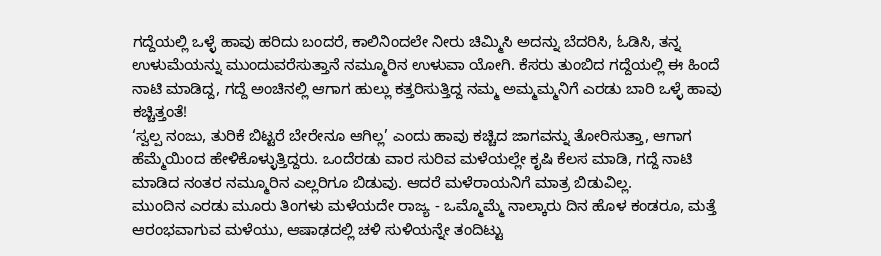ಗದ್ದೆಯಲ್ಲಿ ಒಳ್ಳೆ ಹಾವು ಹರಿದು ಬಂದರೆ, ಕಾಲಿನಿಂದಲೇ ನೀರು ಚಿಮ್ಮಿಸಿ ಅದನ್ನು ಬೆದರಿಸಿ, ಓಡಿಸಿ, ತನ್ನ ಉಳುಮೆಯನ್ನು ಮುಂದುವರೆಸುತ್ತಾನೆ ನಮ್ಮೂರಿನ ಉಳುವಾ ಯೋಗಿ. ಕೆಸರು ತುಂಬಿದ ಗದ್ದೆಯಲ್ಲಿ ಈ ಹಿಂದೆ ನಾಟಿ ಮಾಡಿದ್ದ, ಗದ್ದೆ ಅಂಚಿನಲ್ಲಿ ಆಗಾಗ ಹುಲ್ಲು ಕತ್ತರಿಸುತ್ತಿದ್ದ ನಮ್ಮ ಅಮ್ಮಮ್ಮನಿಗೆ ಎರಡು ಬಾರಿ ಒಳ್ಳೆ ಹಾವು ಕಚ್ಚಿತ್ತಂತೆ!
‘ಸ್ವಲ್ಪ ನಂಜು, ತುರಿಕೆ ಬಿಟ್ಟರೆ ಬೇರೇನೂ ಆಗಿಲ್ಲ’ ಎಂದು ಹಾವು ಕಚ್ಚಿದ ಜಾಗವನ್ನು ತೋರಿಸುತ್ತಾ, ಆಗಾಗ ಹೆಮ್ಮೆಯಿಂದ ಹೇಳಿಕೊಳ್ಳುತ್ತಿದ್ದರು. ಒಂದೆರಡು ವಾರ ಸುರಿವ ಮಳೆಯಲ್ಲೇ ಕೃಷಿ ಕೆಲಸ ಮಾಡಿ, ಗದ್ದೆ ನಾಟಿ ಮಾಡಿದ ನಂತರ ನಮ್ಮೂರಿನ ಎಲ್ಲರಿಗೂ ಬಿಡುವು. ಆದರೆ ಮಳೆರಾಯನಿಗೆ ಮಾತ್ರ ಬಿಡುವಿಲ್ಲ.
ಮುಂದಿನ ಎರಡು ಮೂರು ತಿಂಗಳು ಮಳೆಯದೇ ರಾಜ್ಯ - ಒಮ್ಮೊಮ್ಮೆ ನಾಲ್ಕಾರು ದಿನ ಹೊಳ ಕಂಡರೂ, ಮತ್ತೆ ಆರಂಭವಾಗುವ ಮಳೆಯು, ಆಷಾಢದಲ್ಲಿ ಚಳಿ ಸುಳಿಯನ್ನೇ ತಂದಿಟ್ಟು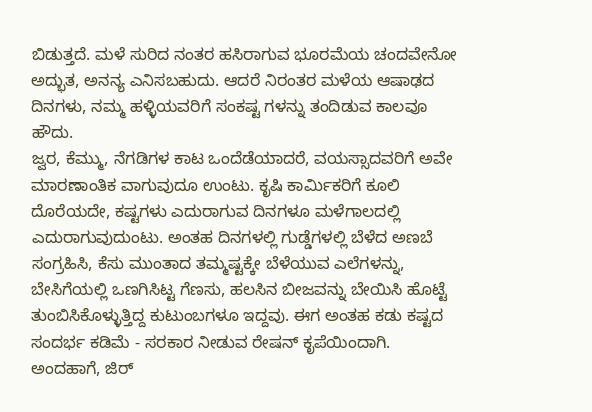ಬಿಡುತ್ತದೆ. ಮಳೆ ಸುರಿದ ನಂತರ ಹಸಿರಾಗುವ ಭೂರಮೆಯ ಚಂದವೇನೋ ಅದ್ಭುತ, ಅನನ್ಯ ಎನಿಸಬಹುದು. ಆದರೆ ನಿರಂತರ ಮಳೆಯ ಆಷಾಢದ ದಿನಗಳು, ನಮ್ಮ ಹಳ್ಳಿಯವರಿಗೆ ಸಂಕಷ್ಟ ಗಳನ್ನು ತಂದಿಡುವ ಕಾಲವೂ ಹೌದು.
ಜ್ವರ, ಕೆಮ್ಮು, ನೆಗಡಿಗಳ ಕಾಟ ಒಂದೆಡೆಯಾದರೆ, ವಯಸ್ಸಾದವರಿಗೆ ಅವೇ ಮಾರಣಾಂತಿಕ ವಾಗುವುದೂ ಉಂಟು. ಕೃಷಿ ಕಾರ್ಮಿಕರಿಗೆ ಕೂಲಿ ದೊರೆಯದೇ, ಕಷ್ಟಗಳು ಎದುರಾಗುವ ದಿನಗಳೂ ಮಳೆಗಾಲದಲ್ಲಿ ಎದುರಾಗುವುದುಂಟು. ಅಂತಹ ದಿನಗಳಲ್ಲಿ ಗುಡ್ಡೆಗಳಲ್ಲಿ ಬೆಳೆದ ಅಣಬೆ ಸಂಗ್ರಹಿಸಿ, ಕೆಸು ಮುಂತಾದ ತಮ್ಮಷ್ಟಕ್ಕೇ ಬೆಳೆಯುವ ಎಲೆಗಳನ್ನು, ಬೇಸಿಗೆಯಲ್ಲಿ ಒಣಗಿಸಿಟ್ಟ ಗೆಣಸು, ಹಲಸಿನ ಬೀಜವನ್ನು ಬೇಯಿಸಿ ಹೊಟ್ಟೆ ತುಂಬಿಸಿಕೊಳ್ಳುತ್ತಿದ್ದ ಕುಟುಂಬಗಳೂ ಇದ್ದವು. ಈಗ ಅಂತಹ ಕಡು ಕಷ್ಟದ ಸಂದರ್ಭ ಕಡಿಮೆ - ಸರಕಾರ ನೀಡುವ ರೇಷನ್ ಕೃಪೆಯಿಂದಾಗಿ.
ಅಂದಹಾಗೆ, ಜಿರ್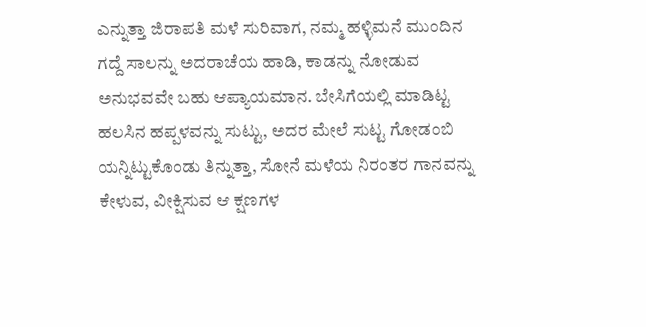ಎನ್ನುತ್ತಾ ಜಿರಾಪತಿ ಮಳೆ ಸುರಿವಾಗ, ನಮ್ಮ ಹಳ್ಳಿಮನೆ ಮುಂದಿನ ಗದ್ದೆ ಸಾಲನ್ನು ಅದರಾಚೆಯ ಹಾಡಿ, ಕಾಡನ್ನು ನೋಡುವ ಅನುಭವವೇ ಬಹು ಆಪ್ಯಾಯಮಾನ. ಬೇಸಿಗೆಯಲ್ಲಿ ಮಾಡಿಟ್ಟ ಹಲಸಿನ ಹಪ್ಪಳವನ್ನು ಸುಟ್ಟು, ಅದರ ಮೇಲೆ ಸುಟ್ಟ ಗೋಡಂಬಿ ಯನ್ನಿಟ್ಟುಕೊಂಡು ತಿನ್ನುತ್ತಾ, ಸೋನೆ ಮಳೆಯ ನಿರಂತರ ಗಾನವನ್ನು ಕೇಳುವ, ವೀಕ್ಷಿಸುವ ಆ ಕ್ಷಣಗಳ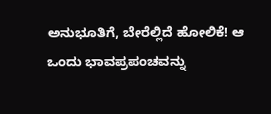ಅನುಭೂತಿಗೆ, ಬೇರೆಲ್ಲಿದೆ ಹೋಲಿಕೆ! ಆ ಒಂದು ಭಾವಪ್ರಪಂಚವನ್ನು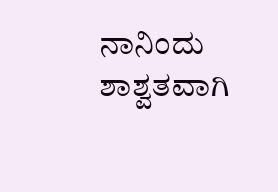ನಾನಿಂದು ಶಾಶ್ವತವಾಗಿ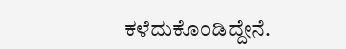ಕಳೆದುಕೊಂಡಿದ್ದೇನೆ.